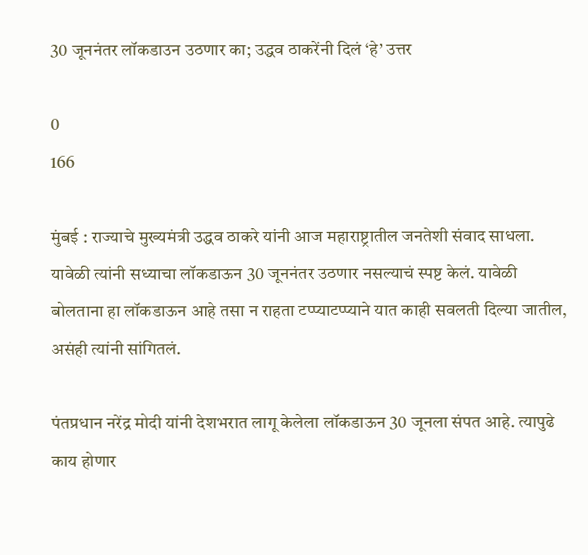30 जूननंतर लॉकडाउन उठणार का; उद्धव ठाकरेंनी दिलं ‘हे’ उत्तर

0
166

मुंबई : राज्याचे मुख्यमंत्री उद्धव ठाकरे यांनी आज महाराष्ट्रातील जनतेशी संवाद साधला. यावेळी त्यांनी सध्याचा लॉकडाऊन 30 जूननंतर उठणार नसल्याचं स्पष्ट केलं. यावेळी बोलताना हा लॉकडाऊन आहे तसा न राहता टप्प्याटप्प्याने यात काही सवलती दिल्या जातील, असंही त्यांनी सांगितलं.

पंतप्रधान नरेंद्र मोदी यांनी देशभरात लागू केलेला लॉकडाऊन 30 जूनला संपत आहे. त्यापुढे काय होणार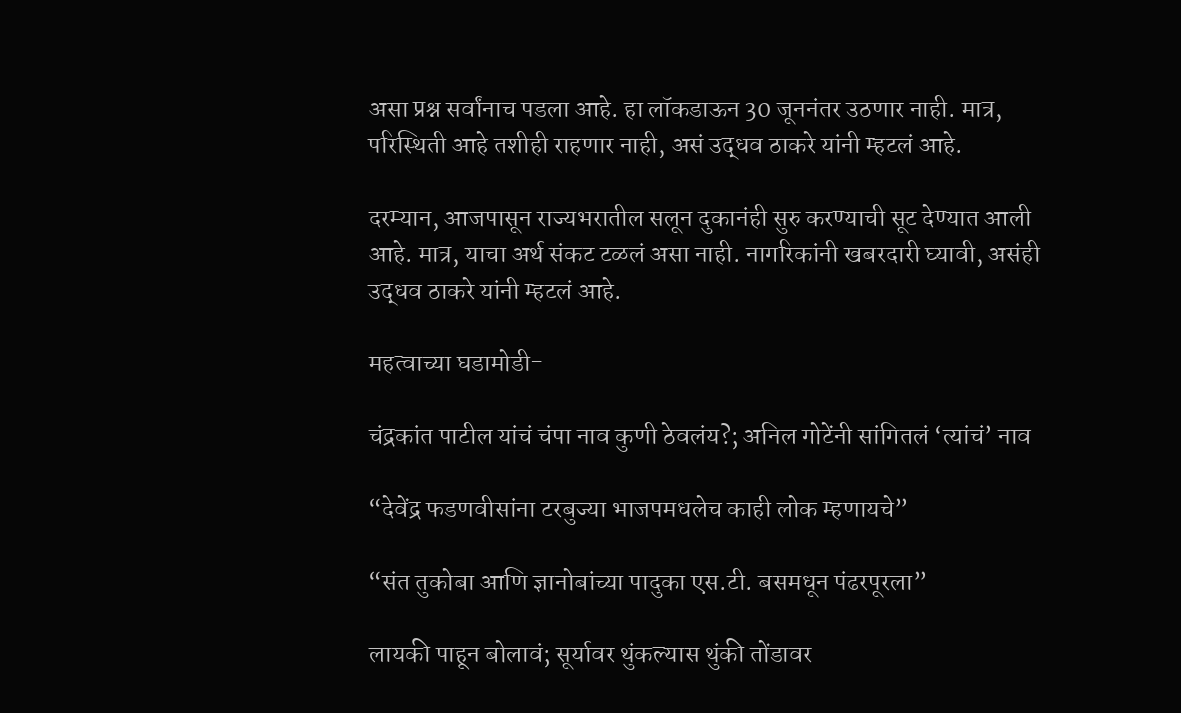असा प्रश्न सर्वांनाच पडला आहे. हा लॉकडाऊन 30 जूननंतर उठणार नाही. मात्र, परिस्थिती आहे तशीही राहणार नाही, असं उद्धव ठाकरे यांनी म्हटलं आहे.

दरम्यान, आजपासून राज्यभरातील सलून दुकानंही सुरु करण्याची सूट देण्यात आली आहे. मात्र, याचा अर्थ संकट टळलं असा नाही. नागरिकांनी खबरदारी घ्यावी, असंही उद्धव ठाकरे यांनी म्हटलं आहे.

महत्वाच्या घडामोडी-

चंद्रकांत पाटील यांचं चंपा नाव कुणी ठेवलंय?; अनिल गोटेंनी सांगितलं ‘त्यांचं’ नाव

“देवेंद्र फडणवीसांना टरबुज्या भाजपमधलेच काही लोक म्हणायचे”

“संत तुकोबा आणि ज्ञानोबांच्या पादुका एस.टी. बसमधून पंढरपूरला”

लायकी पाहून बोलावं; सूर्यावर थुंकल्यास थुंकी तोंडावर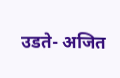उडते- अजित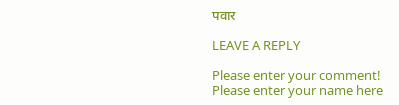पवार

LEAVE A REPLY

Please enter your comment!
Please enter your name here